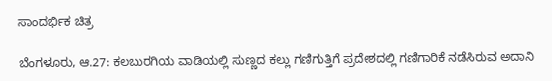ಸಾಂದರ್ಭಿಕ ಚಿತ್ರ

ಬೆಂಗಳೂರು, ಆ.27: ಕಲಬುರಗಿಯ ವಾಡಿಯಲ್ಲಿ ಸುಣ್ಣದ ಕಲ್ಲು ಗಣಿಗುತ್ತಿಗೆ ಪ್ರದೇಶದಲ್ಲಿ ಗಣಿಗಾರಿಕೆ ನಡೆಸಿರುವ ಅದಾನಿ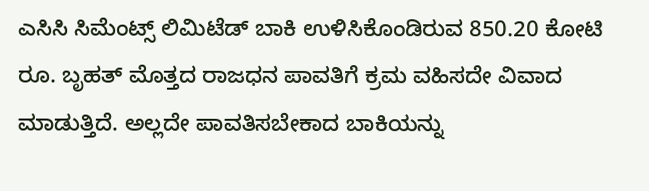ಎಸಿಸಿ ಸಿಮೆಂಟ್ಸ್ ಲಿಮಿಟೆಡ್ ಬಾಕಿ ಉಳಿಸಿಕೊಂಡಿರುವ 850.20 ಕೋಟಿ ರೂ. ಬೃಹತ್ ಮೊತ್ತದ ರಾಜಧನ ಪಾವತಿಗೆ ಕ್ರಮ ವಹಿಸದೇ ವಿವಾದ ಮಾಡುತ್ತಿದೆ. ಅಲ್ಲದೇ ಪಾವತಿಸಬೇಕಾದ ಬಾಕಿಯನ್ನು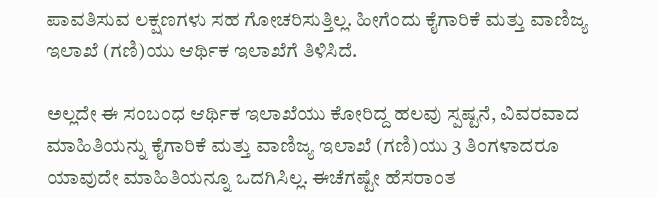ಪಾವತಿಸುವ ಲಕ್ಷಣಗಳು ಸಹ ಗೋಚರಿಸುತ್ತಿಲ್ಲ. ಹೀಗೆಂದು ಕೈಗಾರಿಕೆ ಮತ್ತು ವಾಣಿಜ್ಯ ಇಲಾಖೆ (ಗಣಿ)ಯು ಆರ್ಥಿಕ ಇಲಾಖೆಗೆ ತಿಳಿಸಿದೆ.

ಅಲ್ಲದೇ ಈ ಸಂಬಂಧ ಆರ್ಥಿಕ ಇಲಾಖೆಯು ಕೋರಿದ್ದ ಹಲವು ಸ್ಪಷ್ಟನೆ, ವಿವರವಾದ ಮಾಹಿತಿಯನ್ನು ಕೈಗಾರಿಕೆ ಮತ್ತು ವಾಣಿಜ್ಯ ಇಲಾಖೆ (ಗಣಿ)ಯು 3 ತಿಂಗಳಾದರೂ ಯಾವುದೇ ಮಾಹಿತಿಯನ್ನೂ ಒದಗಿಸಿಲ್ಲ. ಈಚೆಗಷ್ಟೇ ಹೆಸರಾಂತ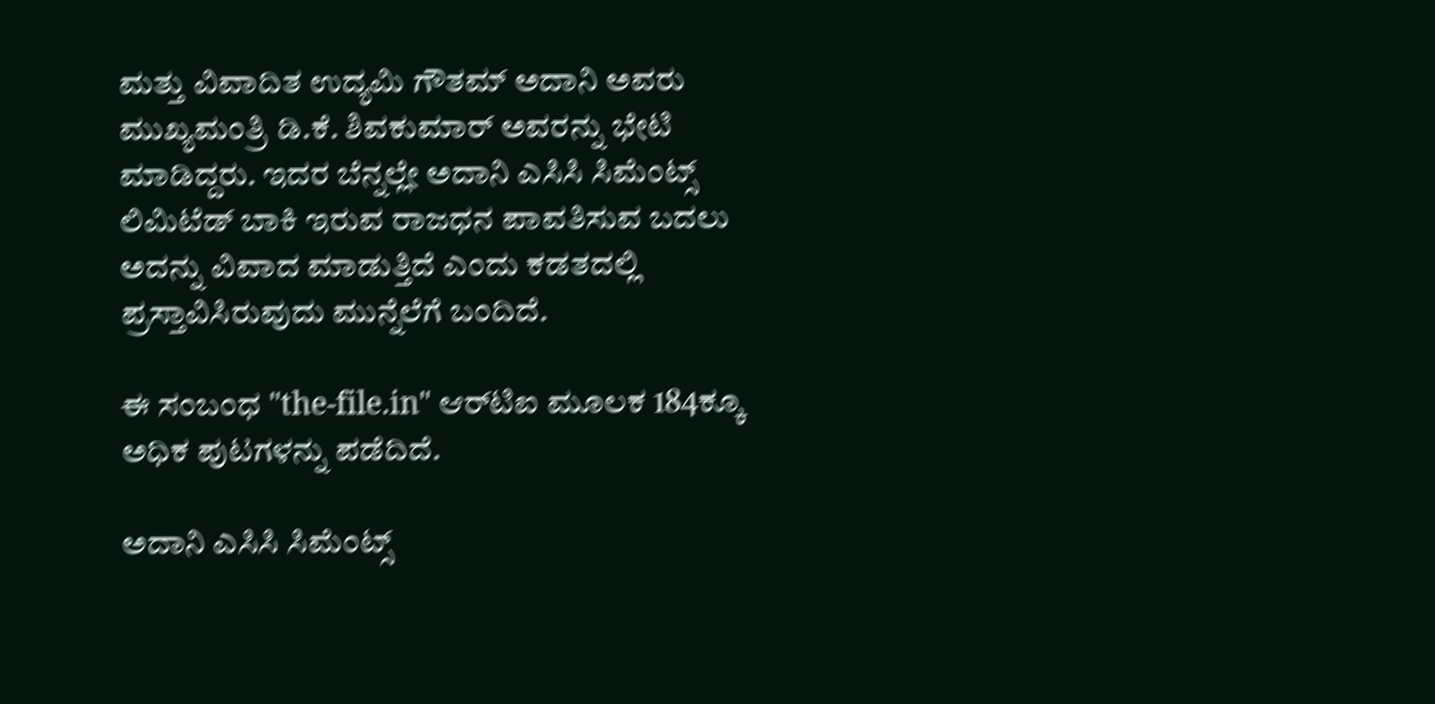ಮತ್ತು ವಿವಾದಿತ ಉದ್ಯಮಿ ಗೌತಮ್ ಅದಾನಿ ಅವರು ಮುಖ್ಯಮಂತ್ರಿ ಡಿ.ಕೆ. ಶಿವಕುಮಾರ್ ಅವರನ್ನು ಭೇಟಿ ಮಾಡಿದ್ದರು. ಇದರ ಬೆನ್ನಲ್ಲೇ ಅದಾನಿ ಎಸಿಸಿ ಸಿಮೆಂಟ್ಸ್ ಲಿಮಿಟೆಡ್ ಬಾಕಿ ಇರುವ ರಾಜಧನ ಪಾವತಿಸುವ ಬದಲು ಅದನ್ನು ವಿವಾದ ಮಾಡುತ್ತಿದೆ ಎಂದು ಕಡತದಲ್ಲಿ ಪ್ರಸ್ತಾವಿಸಿರುವುದು ಮುನ್ನೆಲೆಗೆ ಬಂದಿದೆ.

ಈ ಸಂಬಂಧ "the-file.in" ಆರ್‌ಟಿಐ ಮೂಲಕ 184ಕ್ಕೂ ಅಧಿಕ ಪುಟಗಳನ್ನು ಪಡೆದಿದೆ.

ಅದಾನಿ ಎಸಿಸಿ ಸಿಮೆಂಟ್ಸ್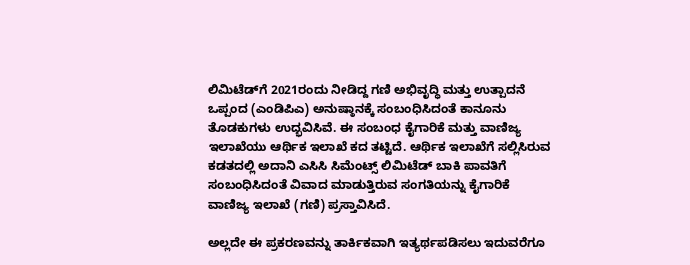ಲಿಮಿಟೆಡ್‌ಗೆ 2021ರಂದು ನೀಡಿದ್ದ ಗಣಿ ಅಭಿವೃದ್ಧಿ ಮತ್ತು ಉತ್ಪಾದನೆ ಒಪ್ಪಂದ (ಎಂಡಿಪಿಎ) ಅನುಷ್ಠಾನಕ್ಕೆ ಸಂಬಂಧಿಸಿದಂತೆ ಕಾನೂನು ತೊಡಕುಗಳು ಉದ್ಭವಿಸಿವೆ. ಈ ಸಂಬಂಧ ಕೈಗಾರಿಕೆ ಮತ್ತು ವಾಣಿಜ್ಯ ಇಲಾಖೆಯು ಆರ್ಥಿಕ ಇಲಾಖೆ ಕದ ತಟ್ಟಿದೆ. ಆರ್ಥಿಕ ಇಲಾಖೆಗೆ ಸಲ್ಲಿಸಿರುವ ಕಡತದಲ್ಲಿ ಅದಾನಿ ಎಸಿಸಿ ಸಿಮೆಂಟ್ಸ್ ಲಿಮಿಟೆಡ್ ಬಾಕಿ ಪಾವತಿಗೆ ಸಂಬಂಧಿಸಿದಂತೆ ವಿವಾದ ಮಾಡುತ್ತಿರುವ ಸಂಗತಿಯನ್ನು ಕೈಗಾರಿಕೆ ವಾಣಿಜ್ಯ ಇಲಾಖೆ (ಗಣಿ) ಪ್ರಸ್ತಾವಿಸಿದೆ.

ಅಲ್ಲದೇ ಈ ಪ್ರಕರಣವನ್ನು ತಾರ್ಕಿಕವಾಗಿ ಇತ್ಯರ್ಥಪಡಿಸಲು ಇದುವರೆಗೂ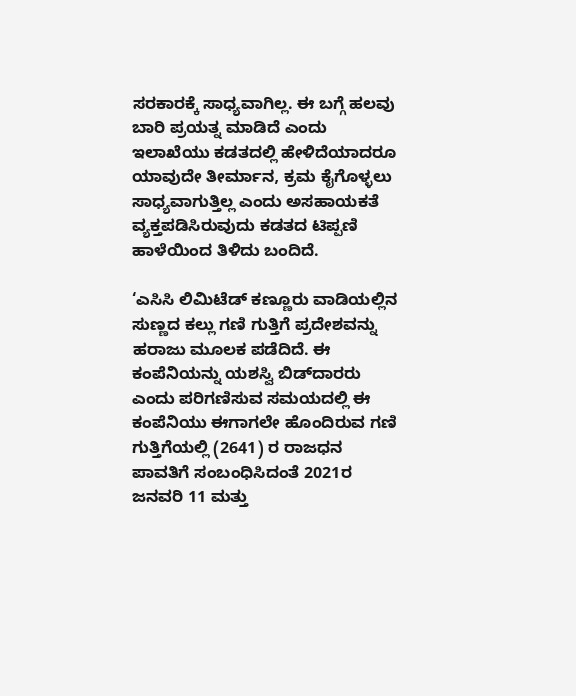ಸರಕಾರಕ್ಕೆ ಸಾಧ್ಯವಾಗಿಲ್ಲ. ಈ ಬಗ್ಗೆ ಹಲವು ಬಾರಿ ಪ್ರಯತ್ನ ಮಾಡಿದೆ ಎಂದು ಇಲಾಖೆಯು ಕಡತದಲ್ಲಿ ಹೇಳಿದೆಯಾದರೂ ಯಾವುದೇ ತೀರ್ಮಾನ, ಕ್ರಮ ಕೈಗೊಳ್ಳಲು ಸಾಧ್ಯವಾಗುತ್ತಿಲ್ಲ ಎಂದು ಅಸಹಾಯಕತೆ ವ್ಯಕ್ತಪಡಿಸಿರುವುದು ಕಡತದ ಟಿಪ್ಪಣಿ ಹಾಳೆಯಿಂದ ತಿಳಿದು ಬಂದಿದೆ.

‘ಎಸಿಸಿ ಲಿಮಿಟೆಡ್ ಕಣ್ಣೂರು ವಾಡಿಯಲ್ಲಿನ ಸುಣ್ಣದ ಕಲ್ಲು ಗಣಿ ಗುತ್ತಿಗೆ ಪ್ರದೇಶವನ್ನು ಹರಾಜು ಮೂಲಕ ಪಡೆದಿದೆ. ಈ ಕಂಪೆನಿಯನ್ನು ಯಶಸ್ವಿ ಬಿಡ್‌ದಾರರು ಎಂದು ಪರಿಗಣಿಸುವ ಸಮಯದಲ್ಲಿ ಈ ಕಂಪೆನಿಯು ಈಗಾಗಲೇ ಹೊಂದಿರುವ ಗಣಿ ಗುತ್ತಿಗೆಯಲ್ಲಿ (2641) ರ ರಾಜಧನ ಪಾವತಿಗೆ ಸಂಬಂಧಿಸಿದಂತೆ 2021ರ ಜನವರಿ 11 ಮತ್ತು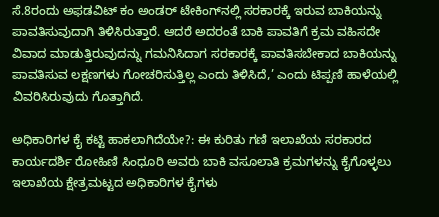ಸೆ.8ರಂದು ಅಫಡವಿಟ್ ಕಂ ಅಂಡರ್ ಟೇಕಿಂಗ್‌ನಲ್ಲಿ ಸರಕಾರಕ್ಕೆ ಇರುವ ಬಾಕಿಯನ್ನು ಪಾವತಿಸುವುದಾಗಿ ತಿಳಿಸಿರುತ್ತಾರೆ. ಆದರೆ ಅದರಂತೆ ಬಾಕಿ ಪಾವತಿಗೆ ಕ್ರಮ ವಹಿಸದೇ ವಿವಾದ ಮಾಡುತ್ತಿರುವುದನ್ನು ಗಮನಿಸಿದಾಗ ಸರಕಾರಕ್ಕೆ ಪಾವತಿಸಬೇಕಾದ ಬಾಕಿಯನ್ನು ಪಾವತಿಸುವ ಲಕ್ಷಣಗಳು ಗೋಚರಿಸುತ್ತಿಲ್ಲ ಎಂದು ತಿಳಿಸಿದೆ,’ ಎಂದು ಟಿಪ್ಪಣಿ ಹಾಳೆಯಲ್ಲಿ ವಿವರಿಸಿರುವುದು ಗೊತ್ತಾಗಿದೆ.

ಅಧಿಕಾರಿಗಳ ಕೈ ಕಟ್ಟಿ ಹಾಕಲಾಗಿದೆಯೇ?: ಈ ಕುರಿತು ಗಣಿ ಇಲಾಖೆಯ ಸರಕಾರದ ಕಾರ್ಯದರ್ಶಿ ರೋಹಿಣಿ ಸಿಂಧೂರಿ ಅವರು ಬಾಕಿ ವಸೂಲಾತಿ ಕ್ರಮಗಳನ್ನು ಕೈಗೊಳ್ಳಲು ಇಲಾಖೆಯ ಕ್ಷೇತ್ರಮಟ್ಟದ ಅಧಿಕಾರಿಗಳ ಕೈಗಳು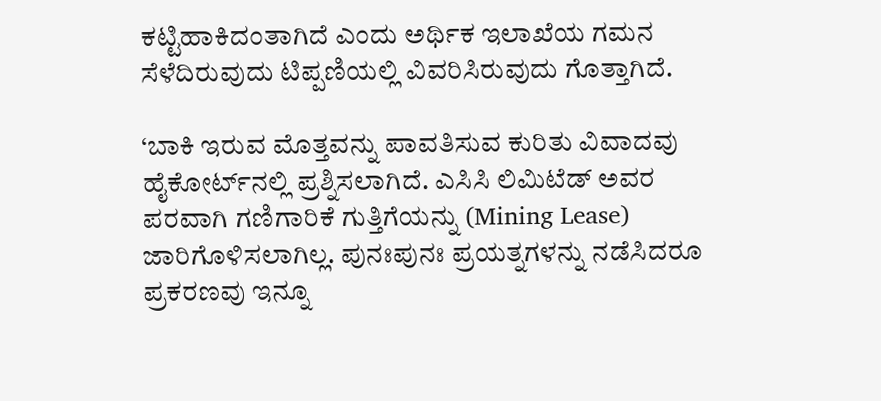ಕಟ್ಟಿಹಾಕಿದಂತಾಗಿದೆ ಎಂದು ಅರ್ಥಿಕ ಇಲಾಖೆಯ ಗಮನ ಸೆಳೆದಿರುವುದು ಟಿಪ್ಪಣಿಯಲ್ಲಿ ವಿವರಿಸಿರುವುದು ಗೊತ್ತಾಗಿದೆ.

‘ಬಾಕಿ ಇರುವ ಮೊತ್ತವನ್ನು ಪಾವತಿಸುವ ಕುರಿತು ವಿವಾದವು ಹೈಕೋರ್ಟ್‌ನಲ್ಲಿ ಪ್ರಶ್ನಿಸಲಾಗಿದೆ. ಎಸಿಸಿ ಲಿಮಿಟೆಡ್ ಅವರ ಪರವಾಗಿ ಗಣಿಗಾರಿಕೆ ಗುತ್ತಿಗೆಯನ್ನು (Mining Lease) ಜಾರಿಗೊಳಿಸಲಾಗಿಲ್ಲ. ಪುನಃಪುನಃ ಪ್ರಯತ್ನಗಳನ್ನು ನಡೆಸಿದರೂ ಪ್ರಕರಣವು ಇನ್ನೂ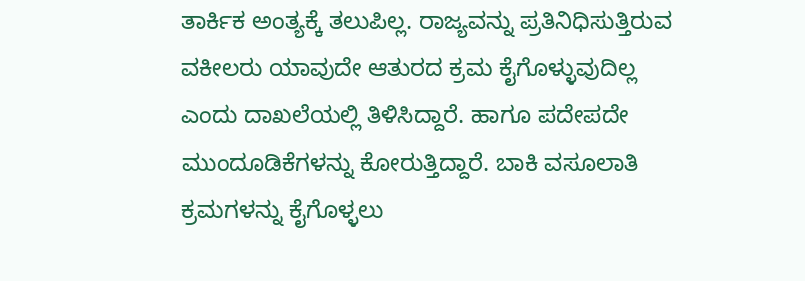ತಾರ್ಕಿಕ ಅಂತ್ಯಕ್ಕೆ ತಲುಪಿಲ್ಲ. ರಾಜ್ಯವನ್ನು ಪ್ರತಿನಿಧಿಸುತ್ತಿರುವ ವಕೀಲರು ಯಾವುದೇ ಆತುರದ ಕ್ರಮ ಕೈಗೊಳ್ಳುವುದಿಲ್ಲ ಎಂದು ದಾಖಲೆಯಲ್ಲಿ ತಿಳಿಸಿದ್ದಾರೆ. ಹಾಗೂ ಪದೇಪದೇ ಮುಂದೂಡಿಕೆಗಳನ್ನು ಕೋರುತ್ತಿದ್ದಾರೆ. ಬಾಕಿ ವಸೂಲಾತಿ ಕ್ರಮಗಳನ್ನು ಕೈಗೊಳ್ಳಲು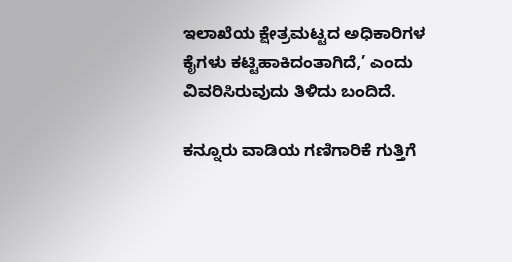ಇಲಾಖೆಯ ಕ್ಷೇತ್ರಮಟ್ಟದ ಅಧಿಕಾರಿಗಳ ಕೈಗಳು ಕಟ್ಟಿಹಾಕಿದಂತಾಗಿದೆ,’ ಎಂದು ವಿವರಿಸಿರುವುದು ತಿಳಿದು ಬಂದಿದೆ.

ಕನ್ನೂರು ವಾಡಿಯ ಗಣಿಗಾರಿಕೆ ಗುತ್ತಿಗೆ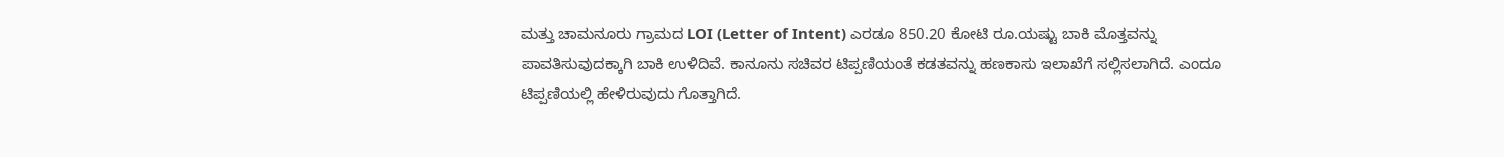ಮತ್ತು ಚಾಮನೂರು ಗ್ರಾಮದ LOI (Letter of Intent) ಎರಡೂ 850.20 ಕೋಟಿ ರೂ.ಯಷ್ಟು ಬಾಕಿ ಮೊತ್ತವನ್ನು ಪಾವತಿಸುವುದಕ್ಕಾಗಿ ಬಾಕಿ ಉಳಿದಿವೆ. ಕಾನೂನು ಸಚಿವರ ಟಿಪ್ಪಣಿಯಂತೆ ಕಡತವನ್ನು ಹಣಕಾಸು ಇಲಾಖೆಗೆ ಸಲ್ಲಿಸಲಾಗಿದೆ. ಎಂದೂ ಟಿಪ್ಪಣಿಯಲ್ಲಿ ಹೇಳಿರುವುದು ಗೊತ್ತಾಗಿದೆ.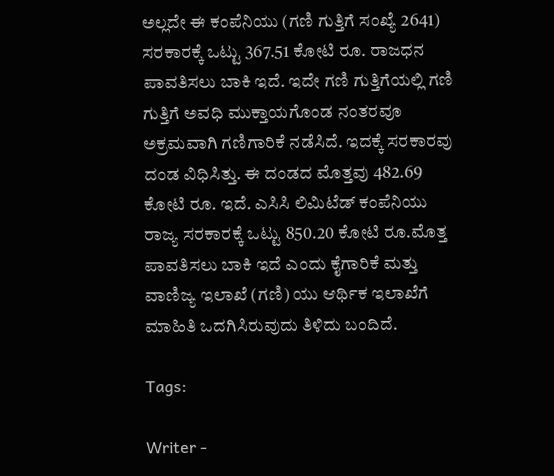ಅಲ್ಲದೇ ಈ ಕಂಪೆನಿಯು (ಗಣಿ ಗುತ್ತಿಗೆ ಸಂಖ್ಯೆ 2641) ಸರಕಾರಕ್ಕೆ ಒಟ್ಟು 367.51 ಕೋಟಿ ರೂ. ರಾಜಧನ ಪಾವತಿಸಲು ಬಾಕಿ ಇದೆ. ಇದೇ ಗಣಿ ಗುತ್ತಿಗೆಯಲ್ಲಿ ಗಣಿ ಗುತ್ತಿಗೆ ಅವಧಿ ಮುಕ್ತಾಯಗೊಂಡ ನಂತರವೂ ಅಕ್ರಮವಾಗಿ ಗಣಿಗಾರಿಕೆ ನಡೆಸಿದೆ. ಇದಕ್ಕೆ ಸರಕಾರವು ದಂಡ ವಿಧಿಸಿತ್ತು. ಈ ದಂಡದ ಮೊತ್ತವು 482.69 ಕೋಟಿ ರೂ. ಇದೆ. ಎಸಿಸಿ ಲಿಮಿಟೆಡ್ ಕಂಪೆನಿಯು ರಾಜ್ಯ ಸರಕಾರಕ್ಕೆ ಒಟ್ಟು 850.20 ಕೋಟಿ ರೂ.ಮೊತ್ತ ಪಾವತಿಸಲು ಬಾಕಿ ಇದೆ ಎಂದು ಕೈಗಾರಿಕೆ ಮತ್ತು ವಾಣಿಜ್ಯ ಇಲಾಖೆ (ಗಣಿ) ಯು ಆರ್ಥಿಕ ಇಲಾಖೆಗೆ ಮಾಹಿತಿ ಒದಗಿಸಿರುವುದು ತಿಳಿದು ಬಂದಿದೆ.

Tags:

Writer -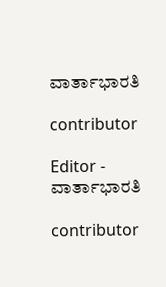ವಾರ್ತಾಭಾರತಿ

contributor

Editor - ವಾರ್ತಾಭಾರತಿ

contributor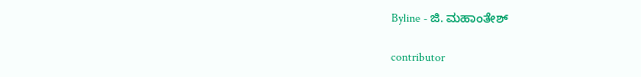Byline - ಜಿ. ಮಹಾಂತೇಶ್

contributor